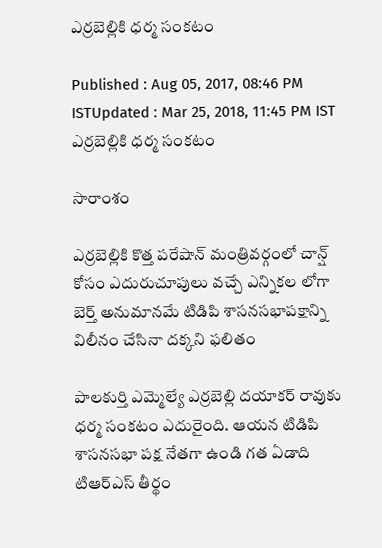ఎర్రబెల్లికి ధర్మ సంకటం

Published : Aug 05, 2017, 08:46 PM ISTUpdated : Mar 25, 2018, 11:45 PM IST
ఎర్రబెల్లికి ధర్మ సంకటం

సారాంశం

ఎర్రబెల్లికి కొత్త పరేషాన్ మంత్రివర్గంలో చాన్ష్ కోసం ఎదురుచూపులు వచ్చే ఎన్నికల లోగా బెర్త్ అనుమానమే టిడిపి శాసనసభాపక్షాన్ని విలీనం చేసినా దక్కని ఫలితం

పాలకుర్తి ఎమ్మెల్యే ఎర్రబెల్లి దయాకర్ రావుకు ధర్మ సంకటం ఎదురైంది. ఆయన టిడిపి శాసనసభా పక్ష నేతగా ఉండి గత ఏడాది టిఆర్ఎస్ తీర్థం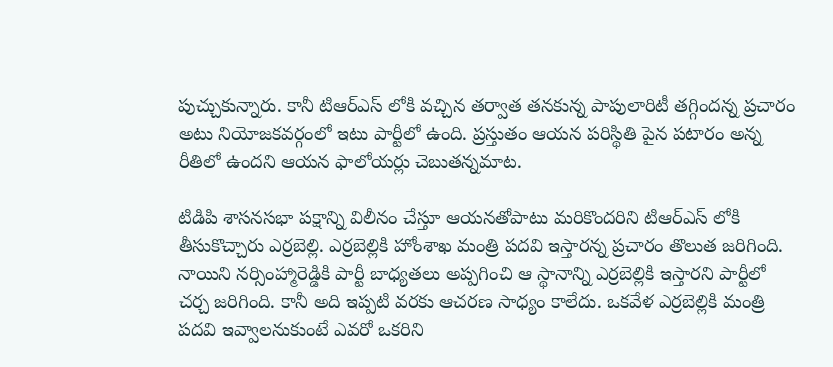పుచ్చుకున్నారు. కానీ టిఆర్ఎస్ లోకి వచ్చిన తర్వాత తనకున్న పాపులారిటీ తగ్గిందన్న ప్రచారం అటు నియోజకవర్గంలో ఇటు పార్టీలో ఉంది. ప్రస్తుతం ఆయన పరిస్థితి పైన పటారం అన్న రీతిలో ఉందని ఆయన ఫాలోయర్లు చెబుతన్నమాట.

టిడిపి శాసనసభా పక్షాన్ని విలీనం చేస్తూ ఆయనతోపాటు మరికొందరిని టిఆర్ఎస్ లోకి తీసుకొచ్చారు ఎర్రబెల్లి. ఎర్రబెల్లికి హోంశాఖ మంత్రి పదవి ఇస్తారన్న ప్రచారం తొలుత జరిగింది. నాయిని నర్సింహ్మారెడ్డికి పార్టీ బాధ్యతలు అప్పగించి ఆ స్థానాన్ని ఎర్రబెల్లికి ఇస్తారని పార్టీలో చర్చ జరిగింది. కానీ అది ఇప్పటి వరకు ఆచరణ సాధ్యం కాలేదు. ఒకవేళ ఎర్రబెల్లికి మంత్రి పదవి ఇవ్వాలనుకుంటే ఎవరో ఒకరిని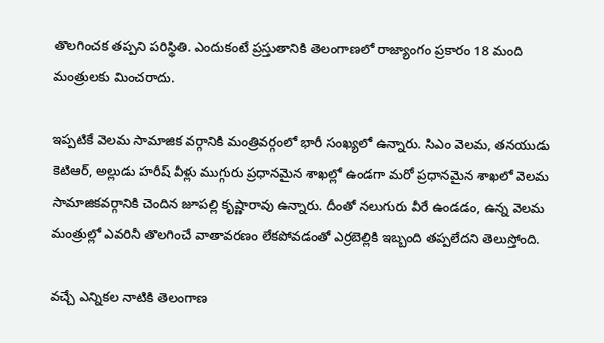తొలగించక తప్పని పరిస్థితి. ఎందుకంటే ప్రస్తుతానికి తెలంగాణలో రాజ్యాంగం ప్రకారం 18 మంది మంత్రులకు మించరాదు.

ఇప్పటికే వెలమ సామాజిక వర్గానికి మంత్రివర్గంలో భారీ సంఖ్యలో ఉన్నారు. సిఎం వెలమ, తనయుడు కెటిఆర్, అల్లుడు హరీష్ వీళ్లు ముగ్గురు ప్రధానమైన శాఖల్లో ఉండగా మరో ప్రధానమైన శాఖలో వెలమ సామాజికవర్గానికి చెందిన జూపల్లి కృష్ణారావు ఉన్నారు. దీంతో నలుగురు వీరే ఉండడం, ఉన్న వెలమ మంత్రుల్లో ఎవరినీ తొలగించే వాతావరణం లేకపోవడంతో ఎర్రబెల్లికి ఇబ్బంది తప్పలేదని తెలుస్తోంది.

వచ్చే ఎన్నికల నాటికి తెలంగాణ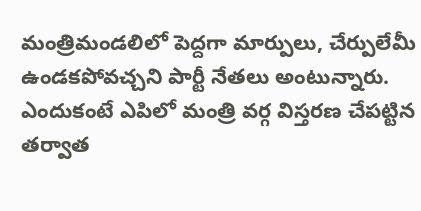మంత్రిమండలిలో పెద్దగా మార్పులు, చేర్పులేమీ ఉండకపోవచ్చని పార్టీ నేతలు అంటున్నారు. ఎందుకంటే ఎపిలో మంత్రి వర్గ విస్తరణ చేపట్టిన తర్వాత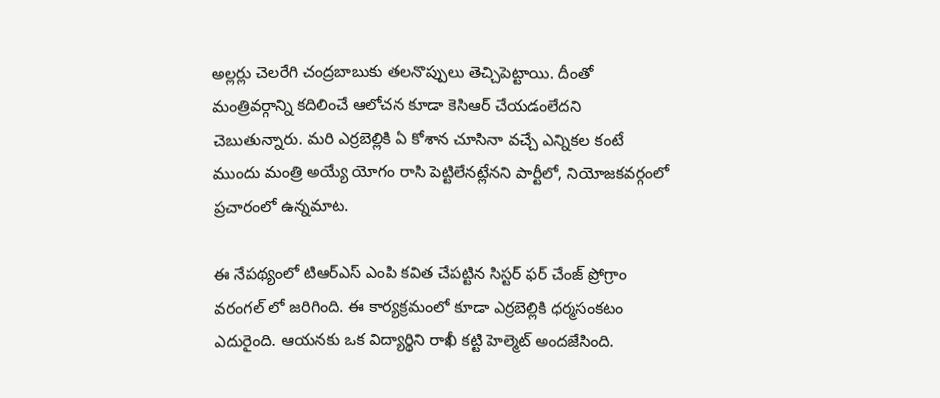అల్లర్లు చెలరేగి చంద్రబాబుకు తలనొప్పులు తెచ్చిపెట్టాయి. దీంతో మంత్రివర్గాన్ని కదిలించే ఆలోచన కూడా కెసిఆర్ చేయడంలేదని చెబుతున్నారు. మరి ఎర్రబెల్లికి ఏ కోశాన చూసినా వచ్చే ఎన్నికల కంటే ముందు మంత్రి అయ్యే యోగం రాసి పెట్టిలేనట్లేనని పార్టీలో, నియోజకవర్గంలో ప్రచారంలో ఉన్నమాట.

ఈ నేపథ్యంలో టిఆర్ఎస్ ఎంపి కవిత చేపట్టిన సిస్టర్ ఫర్ చేంజ్ ప్రోగ్రాం వరంగల్ లో జరిగింది. ఈ కార్యక్రమంలో కూడా ఎర్రబెల్లికి ధర్మసంకటం ఎదురైంది. ఆయనకు ఒక విద్యార్థిని రాఖీ కట్టి హెల్మెట్ అందజేసింది.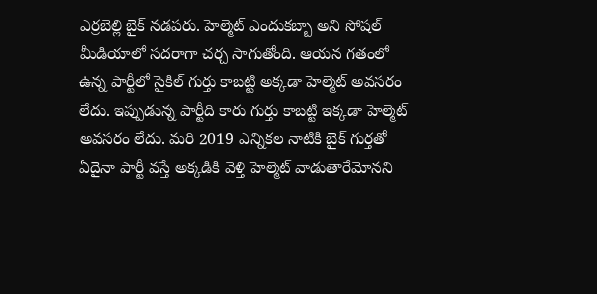ఎర్రబెల్లి బైక్ నడపరు. హెల్మెట్ ఎందుకబ్బా అని సోషల్ మీడియాలో సదరాగా చర్చ సాగుతోంది. ఆయన గతంలో ఉన్న పార్టీలో సైకిల్ గుర్తు కాబట్టి అక్కడా హెల్మెట్ అవసరం లేదు. ఇప్పుడున్న పార్టీది కారు గుర్తు కాబట్టి ఇక్కడా హెల్మెట్ అవసరం లేదు. మరి 2019 ఎన్నికల నాటికి బైక్ గుర్తతో ఏదైనా పార్టీ వస్తే అక్కడికి వెళ్తి హెల్మెట్ వాడుతారేమోనని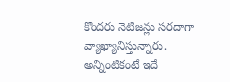కొందరు నెటిజన్లు సరదాగా వ్యాఖ్యానిస్తున్నారు. అన్నింటికంటే ఇదే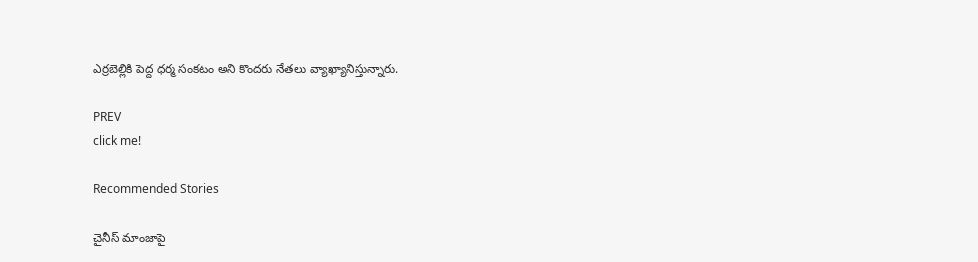ఎర్రబెల్లికి పెద్ద ధర్మ సంకటం అని కొందరు నేతలు వ్యాఖ్యానిస్తున్నారు.

PREV
click me!

Recommended Stories

చైనీస్ మాంజాపై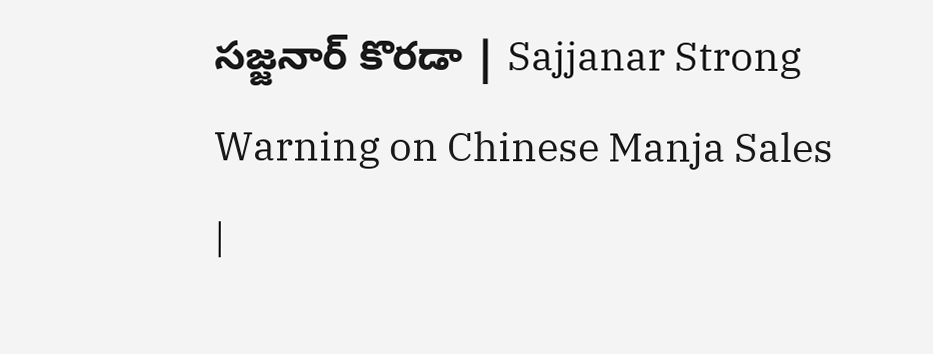సజ్జనార్ కొరడా | Sajjanar Strong Warning on Chinese Manja Sales |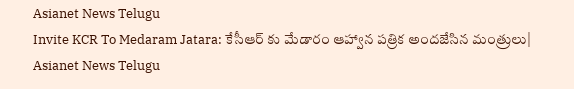Asianet News Telugu
Invite KCR To Medaram Jatara: కేసీఆర్ కు మేడారం ఆహ్వాన పత్రిక అందజేసిన మంత్రులు| Asianet News Telugu